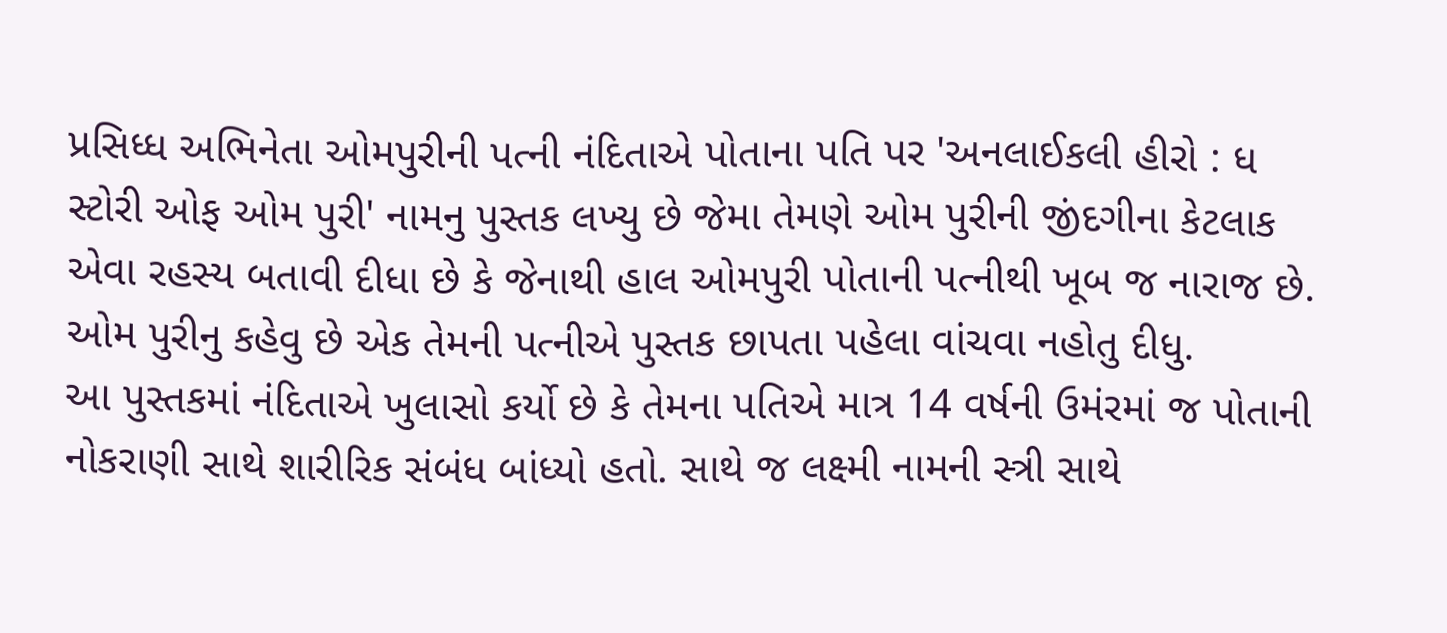પ્રસિધ્ધ અભિનેતા ઓમપુરીની પત્ની નંદિતાએ પોતાના પતિ પર 'અનલાઈકલી હીરો : ધ સ્ટોરી ઓફ ઓમ પુરી' નામનુ પુસ્તક લખ્યુ છે જેમા તેમણે ઓમ પુરીની જીંદગીના કેટલાક એવા રહસ્ય બતાવી દીધા છે કે જેનાથી હાલ ઓમપુરી પોતાની પત્નીથી ખૂબ જ નારાજ છે. ઓમ પુરીનુ કહેવુ છે એક તેમની પત્નીએ પુસ્તક છાપતા પહેલા વાંચવા નહોતુ દીધુ.
આ પુસ્તકમાં નંદિતાએ ખુલાસો કર્યો છે કે તેમના પતિએ માત્ર 14 વર્ષની ઉમંરમાં જ પોતાની નોકરાણી સાથે શારીરિક સંબંધ બાંધ્યો હતો. સાથે જ લક્ષ્મી નામની સ્ત્રી સાથે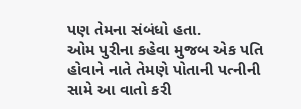પણ તેમના સંબંધો હતા.
ઓમ પુરીના કહેવા મુજબ એક પતિ હોવાને નાતે તેમણે પોતાની પત્નીની સામે આ વાતો કરી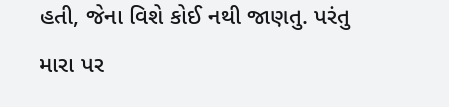હતી, જેના વિશે કોઈ નથી જાણતુ. પરંતુ મારા પર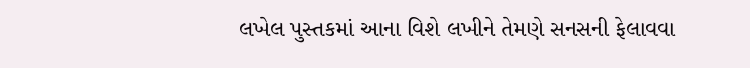લખેલ પુસ્તકમાં આના વિશે લખીને તેમણે સનસની ફેલાવવા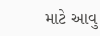માટે આવુ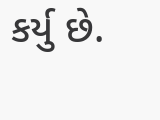કર્યુ છે.